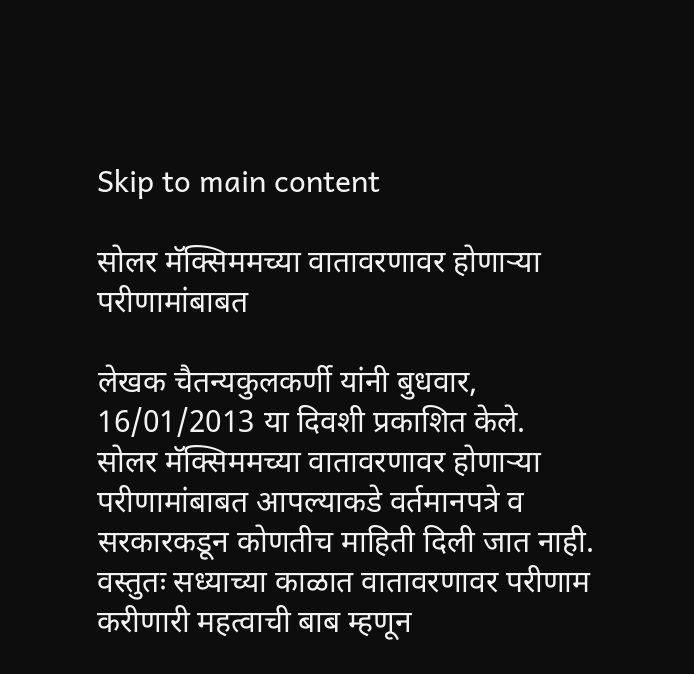Skip to main content

सोलर मॅक्सिममच्या वातावरणावर होणार्‍या परीणामांबाबत

लेखक चैतन्यकुलकर्णी यांनी बुधवार, 16/01/2013 या दिवशी प्रकाशित केले.
सोलर मॅक्सिममच्या वातावरणावर होणार्‍या परीणामांबाबत आपल्याकडे वर्तमानपत्रे व सरकारकडून कोणतीच माहिती दिली जात नाही. वस्तुतः सध्याच्या काळात वातावरणावर परीणाम करीणारी महत्वाची बाब म्हणून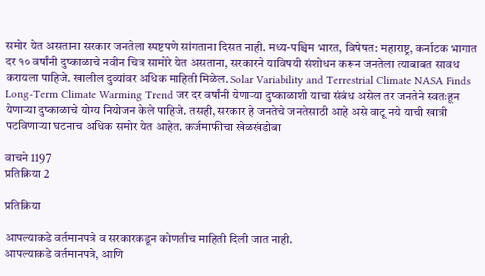समोर येत असताना सरकार जनतेला स्पष्टपणे सांगताना दिसत नाही. मध्य-पश्चिम भारत, विषेषत: महाराष्ट्र, कर्नाटक भागात दर १० वर्षांनी दुष्काळाचे नवीन चित्र सामोरे येत असताना, सरकारने याविषयी संशोधन करून जनतेला त्याबाबत सावध करायला पाहिजे. खालील दुव्यांवर अधिक माहिती मिळेल. Solar Variability and Terrestrial Climate NASA Finds Long-Term Climate Warming Trend जर दर वर्षांनी येणार्‍या दुष्काळाशी याचा संबंध असेल तर जनतेने स्वतःहून येणार्‍या दुष्काळाचे योग्य नियोजन केले पाहिजे. तसही, सरकार हे जनतेचे जनतेसाठी आहे असे वाटू नये याची खात्री पटविणार्‍या घटनाच अधिक समोर येत आहेत. कर्जमाफीचा खेळखंडोबा

वाचने 1197
प्रतिक्रिया 2

प्रतिक्रिया

आपल्याकडे वर्तमानपत्रे व सरकारकडून कोणतीच माहिती दिली जात नाही.
आपल्याकडे वर्तमानपत्रे, आणि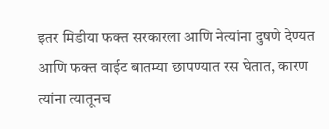इतर मिडीया फक्त सरकारला आणि नेत्यांना दुषणे देण्यत आणि फक्त वाईट बातम्या छापण्यात रस घेतात, कारण त्यांना त्यातूनच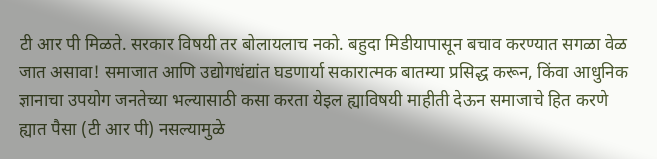टी आर पी मिळते. सरकार विषयी तर बोलायलाच नको. बहुदा मिडीयापासून बचाव करण्यात सगळा वेळ जात असावा! समाजात आणि उद्योगधंद्यांत घडणार्या सकारात्मक बातम्या प्रसिद्ध करून, किंवा आधुनिक ज्ञानाचा उपयोग जनतेच्या भल्यासाठी कसा करता येइल ह्याविषयी माहीती देऊन समाजाचे हित करणे ह्यात पैसा (टी आर पी) नसल्यामुळे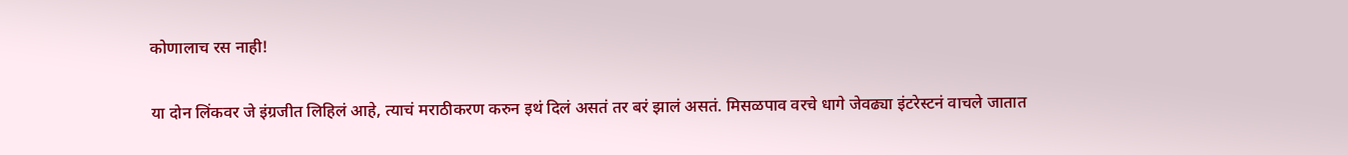कोणालाच रस नाही!

या दोन लिंकवर जे इंग्रजीत लिहिलं आहे, त्याचं मराठीकरण करुन इथं दिलं असतं तर बरं झालं असतं. मिसळपाव वरचे धागे जेवढ्या इंटरेस्टनं वाचले जातात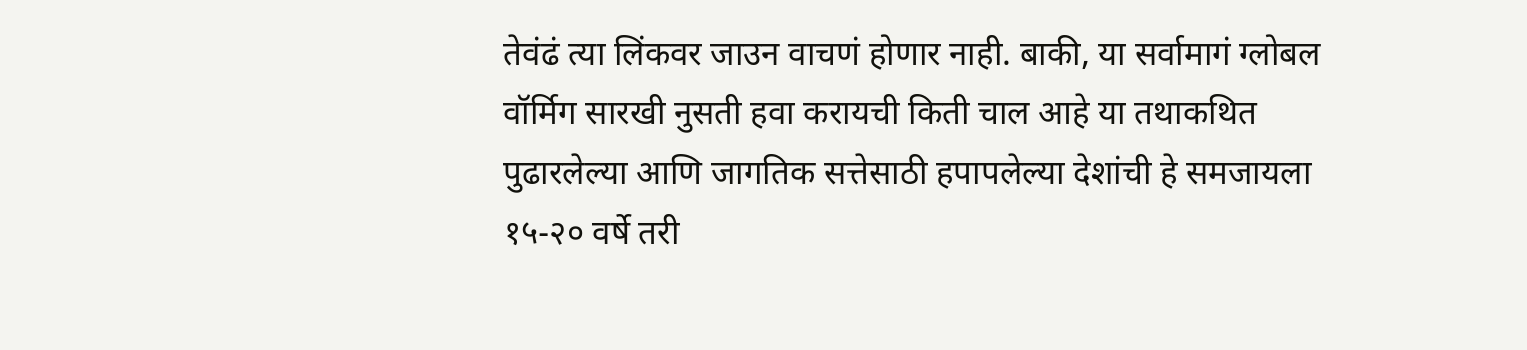तेवंढं त्या लिंकवर जाउन वाचणं होणार नाही. बाकी, या सर्वामागं ग्लोबल वॉर्मिग सारखी नुसती हवा करायची किती चाल आहे या तथाकथित पुढारलेल्या आणि जागतिक सत्तेसाठी हपापलेल्या देशांची हे समजायला १५-२० वर्षे तरी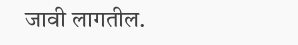जावी लागतील.